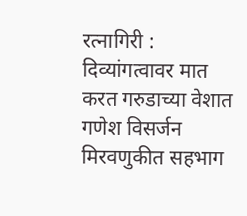रत्नागिरी : दिव्यांगत्वावर मात करत गरुडाच्या वेशात गणेश विसर्जन मिरवणुकीत सहभाग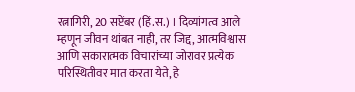रत्नागिरी, 20 सप्टेंबर (हिं.स.) । दिव्यांगत्व आले म्हणून जीवन थांबत नाही, तर जिद्द, आत्मविश्वास आणि सकारात्मक विचारांच्या जोरावर प्रत्येक परिस्थितीवर मात करता येते, हे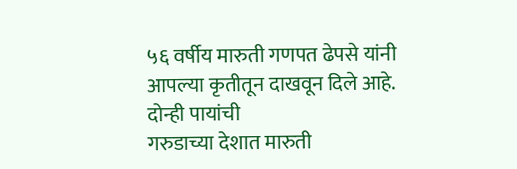५६ वर्षीय मारुती गणपत ढेपसे यांनी आपल्या कृतीतून दाखवून दिले आहे. दोन्ही पायांची
गरुडाच्या देशात मारुती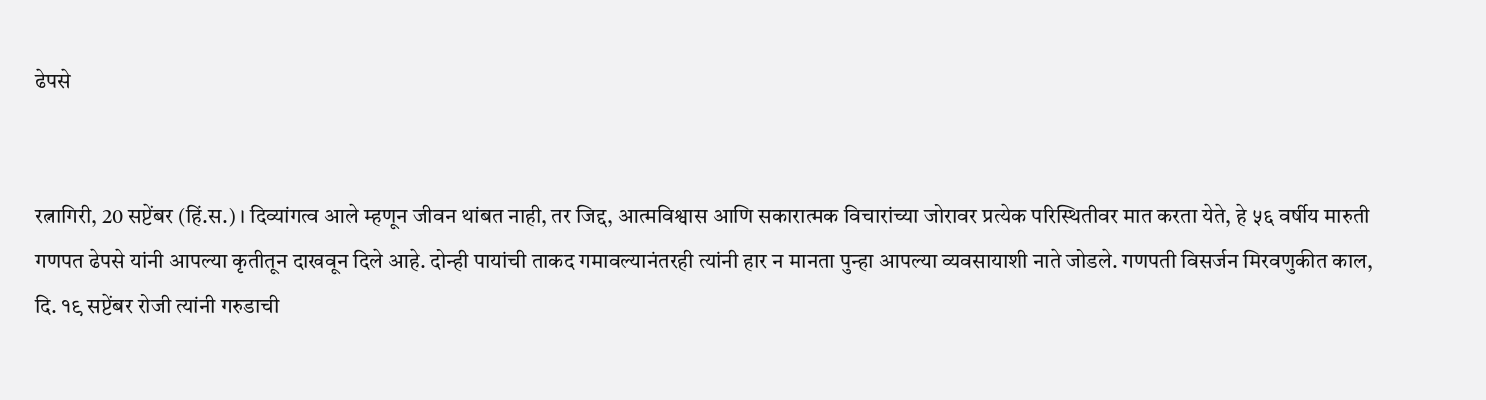ढेपसे


रत्नागिरी, 20 सप्टेंबर (हिं.स.) । दिव्यांगत्व आले म्हणून जीवन थांबत नाही, तर जिद्द, आत्मविश्वास आणि सकारात्मक विचारांच्या जोरावर प्रत्येक परिस्थितीवर मात करता येते, हे ५६ वर्षीय मारुती गणपत ढेपसे यांनी आपल्या कृतीतून दाखवून दिले आहे. दोन्ही पायांची ताकद गमावल्यानंतरही त्यांनी हार न मानता पुन्हा आपल्या व्यवसायाशी नाते जोडले. गणपती विसर्जन मिरवणुकीत काल, दि. १९ सप्टेंबर रोजी त्यांनी गरुडाची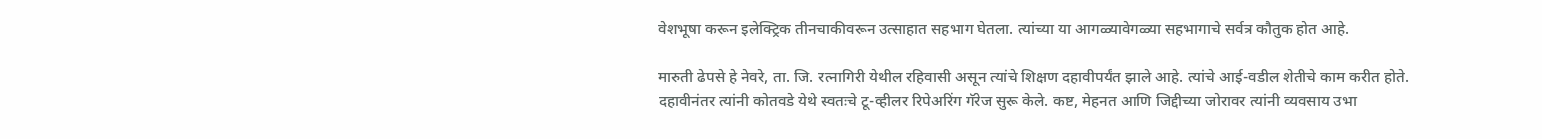वेशभूषा करून इलेक्ट्रिक तीनचाकीवरून उत्साहात सहभाग घेतला. त्यांच्या या आगळ्यावेगळ्या सहभागाचे सर्वत्र कौतुक होत आहे.

मारुती ढेपसे हे नेवरे, ता. जि. रत्नागिरी येथील रहिवासी असून त्यांचे शिक्षण दहावीपर्यंत झाले आहे. त्यांचे आई-वडील शेतीचे काम करीत होते. दहावीनंतर त्यांनी कोतवडे येथे स्वतःचे टू-व्हीलर रिपेअरिंग गॅरेज सुरू केले. कष्ट, मेहनत आणि जिद्दीच्या जोरावर त्यांनी व्यवसाय उभा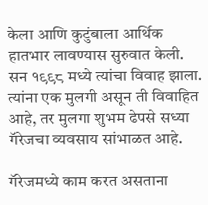केला आणि कुटुंबाला आर्थिक हातभार लावण्यास सुरुवात केली. सन १९९८ मध्ये त्यांचा विवाह झाला. त्यांना एक मुलगी असून ती विवाहित आहे, तर मुलगा शुभम ढेपसे सध्या गॅरेजचा व्यवसाय सांभाळत आहे.

गॅरेजमध्ये काम करत असताना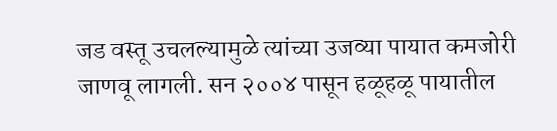जड वस्तू उचलल्यामुळे त्यांच्या उजव्या पायात कमजोरी जाणवू लागली. सन २००४ पासून हळूहळू पायातील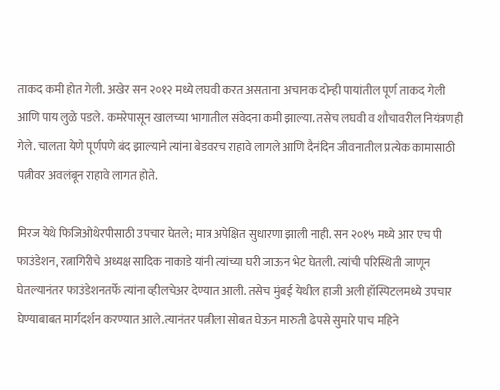ताकद कमी होत गेली. अखेर सन २०१२ मध्ये लघवी करत असताना अचानक दोन्ही पायांतील पूर्ण ताकद गेली आणि पाय लुळे पडले. कमरेपासून खालच्या भागातील संवेदना कमी झाल्या. तसेच लघवी व शौचावरील नियंत्रणही गेले. चालता येणे पूर्णपणे बंद झाल्याने त्यांना बेडवरच राहावे लागले आणि दैनंदिन जीवनातील प्रत्येक कामासाठी पत्नीवर अवलंबून राहावे लागत होते.

मिरज येथे फिजिओथेरपीसाठी उपचार घेतले; मात्र अपेक्षित सुधारणा झाली नाही. सन २०१५ मध्ये आर एच पी फाउंडेशन, रत्नागिरीचे अध्यक्ष सादिक नाकाडे यांनी त्यांच्या घरी जाऊन भेट घेतली. त्यांची परिस्थिती जाणून घेतल्यानंतर फाउंडेशनतर्फे त्यांना व्हीलचेअर देण्यात आली. तसेच मुंबई येथील हाजी अली हॉस्पिटलमध्ये उपचार घेण्याबाबत मार्गदर्शन करण्यात आले.त्यानंतर पत्नीला सोबत घेऊन मारुती ढेपसे सुमारे पाच महिने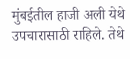मुंबईतील हाजी अली येथे उपचारासाठी राहिले. तेथे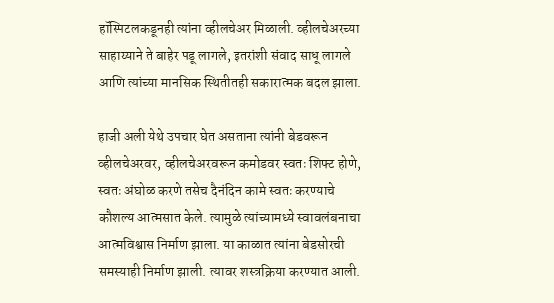हॉस्पिटलकडूनही त्यांना व्हीलचेअर मिळाली. व्हीलचेअरच्या साहाय्याने ते बाहेर पडू लागले, इतरांशी संवाद साधू लागले आणि त्यांच्या मानसिक स्थितीतही सकारात्मक बदल झाला.

हाजी अली येथे उपचार घेत असताना त्यांनी बेडवरून व्हीलचेअरवर, व्हीलचेअरवरून कमोडवर स्वतः शिफ्ट होणे, स्वतः अंघोळ करणे तसेच दैनंदिन कामे स्वतः करण्याचे कौशल्य आत्मसात केले. त्यामुळे त्यांच्यामध्ये स्वावलंबनाचा आत्मविश्वास निर्माण झाला. या काळात त्यांना बेडसोरची समस्याही निर्माण झाली. त्यावर शस्त्रक्रिया करण्यात आली.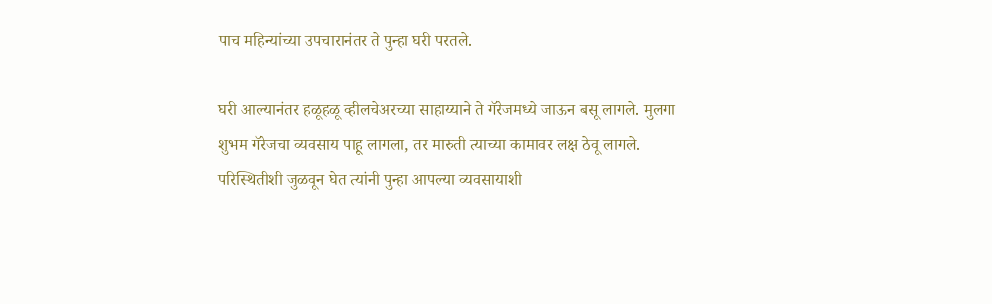पाच महिन्यांच्या उपचारानंतर ते पुन्हा घरी परतले.

घरी आल्यानंतर हळूहळू व्हीलचेअरच्या साहाय्याने ते गॅरेजमध्ये जाऊन बसू लागले. मुलगा शुभम गॅरेजचा व्यवसाय पाहू लागला, तर मारुती त्याच्या कामावर लक्ष ठेवू लागले. परिस्थितीशी जुळवून घेत त्यांनी पुन्हा आपल्या व्यवसायाशी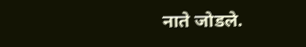नाते जोडले.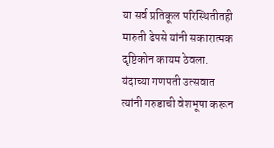या सर्व प्रतिकूल परिस्थितीतही मारुती ढेपसे यांनी सकारात्मक दृष्टिकोन कायम ठेवला. यंदाच्या गणपती उत्सवात त्यांनी गरुडाची वेशभूषा करून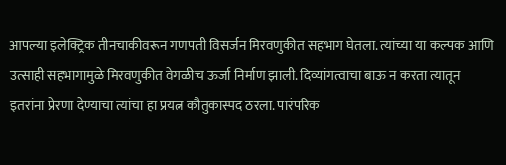आपल्या इलेक्ट्रिक तीनचाकीवरून गणपती विसर्जन मिरवणुकीत सहभाग घेतला. त्यांच्या या कल्पक आणि उत्साही सहभागामुळे मिरवणुकीत वेगळीच ऊर्जा निर्माण झाली. दिव्यांगत्वाचा बाऊ न करता त्यातून इतरांना प्रेरणा देण्याचा त्यांचा हा प्रयत्न कौतुकास्पद ठरला. पारंपरिक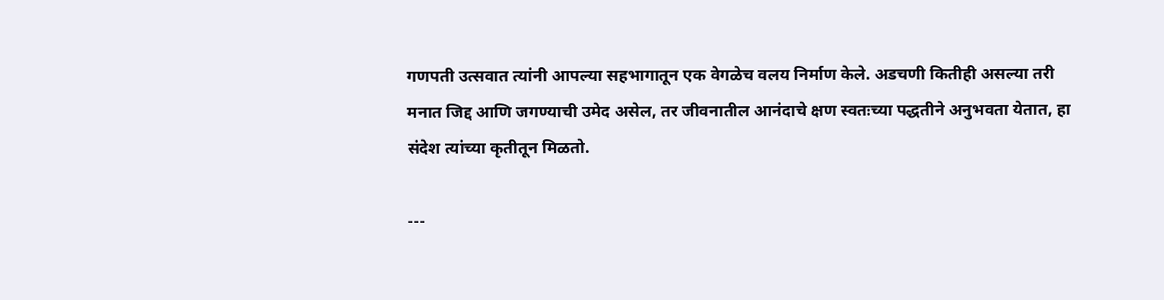गणपती उत्सवात त्यांनी आपल्या सहभागातून एक वेगळेच वलय निर्माण केले. अडचणी कितीही असल्या तरी मनात जिद्द आणि जगण्याची उमेद असेल, तर जीवनातील आनंदाचे क्षण स्वतःच्या पद्धतीने अनुभवता येतात, हा संदेश त्यांच्या कृतीतून मिळतो.

---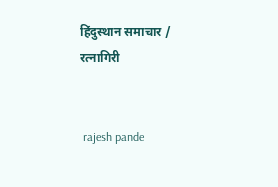हिंदुस्थान समाचार / रत्नागिरी


 rajesh pande